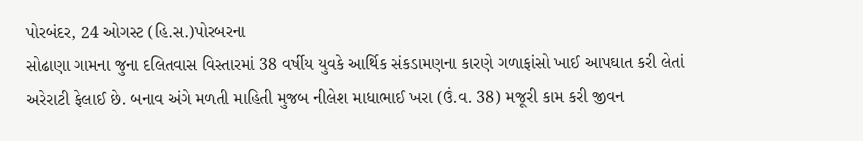પોરબંદર, 24 ઓગસ્ટ (હિ.સ.)પોરબરના
સોઢાણા ગામના જુના દલિતવાસ વિસ્તારમાં 38 વર્ષીય યુવકે આર્થિક સંકડામણના કારણે ગળાફાંસો ખાઈ આપઘાત કરી લેતાં અરેરાટી ફેલાઈ છે. બનાવ અંગે મળતી માહિતી મુજબ નીલેશ માધાભાઈ ખરા (ઉં.વ. 38) મજૂરી કામ કરી જીવન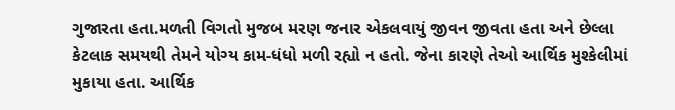ગુજારતા હતા.મળતી વિગતો મુજબ મરણ જનાર એકલવાયું જીવન જીવતા હતા અને છેલ્લા કેટલાક સમયથી તેમને યોગ્ય કામ-ધંધો મળી રહ્યો ન હતો. જેના કારણે તેઓ આર્થિક મુશ્કેલીમાં મુકાયા હતા. આર્થિક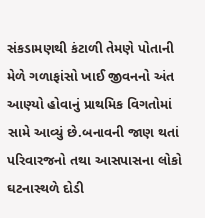સંકડામણથી કંટાળી તેમણે પોતાની મેળે ગળાફાંસો ખાઈ જીવનનો અંત આણ્યો હોવાનું પ્રાથમિક વિગતોમાં સામે આવ્યું છે.બનાવની જાણ થતાં પરિવારજનો તથા આસપાસના લોકો ઘટનાસ્થળે દોડી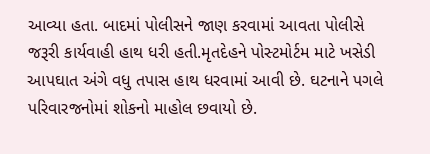આવ્યા હતા. બાદમાં પોલીસને જાણ કરવામાં આવતા પોલીસે જરૂરી કાર્યવાહી હાથ ધરી હતી.મૃતદેહને પોસ્ટમોર્ટમ માટે ખસેડી આપઘાત અંગે વધુ તપાસ હાથ ધરવામાં આવી છે. ઘટનાને પગલે પરિવારજનોમાં શોકનો માહોલ છવાયો છે.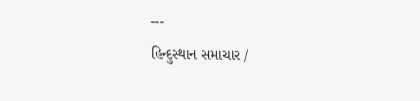---
હિન્દુસ્થાન સમાચાર /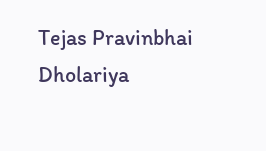Tejas Pravinbhai Dholariya